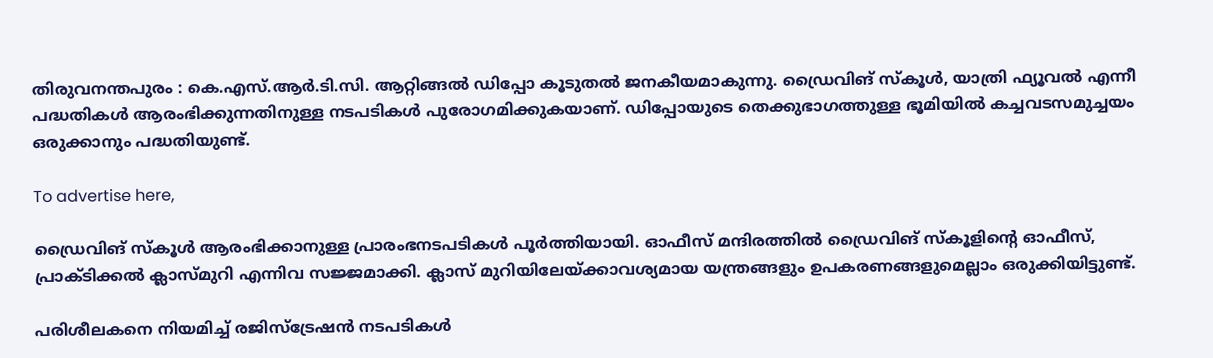തിരുവനന്തപുരം : കെ.എസ്.ആർ.ടി.സി. ആറ്റിങ്ങൽ ഡിപ്പോ കൂടുതൽ ജനകീയമാകുന്നു. ഡ്രൈവിങ് സ്‌കൂൾ, യാത്രി ഫ്യൂവൽ എന്നീ പദ്ധതികൾ ആരംഭിക്കുന്നതിനുള്ള നടപടികൾ പുരോഗമിക്കുകയാണ്. ഡിപ്പോയുടെ തെക്കുഭാഗത്തുള്ള ഭൂമിയിൽ കച്ചവടസമുച്ചയം ഒരുക്കാനും പദ്ധതിയുണ്ട്.

To advertise here,

ഡ്രൈവിങ് സ്‌കൂൾ ആരംഭിക്കാനുള്ള പ്രാരംഭനടപടികൾ പൂർത്തിയായി. ഓഫീസ് മന്ദിരത്തിൽ ഡ്രൈവിങ് സ്‌കൂളിന്റെ ഓഫീസ്, പ്രാക്ടിക്കൽ ക്ലാസ്‌മുറി എന്നിവ സജ്ജമാക്കി. ക്ലാസ് മുറിയിലേയ്ക്കാവശ്യമായ യന്ത്രങ്ങളും ഉപകരണങ്ങളുമെല്ലാം ഒരുക്കിയിട്ടുണ്ട്.

പരിശീലകനെ നിയമിച്ച് രജിസ്‌ട്രേഷൻ നടപടികൾ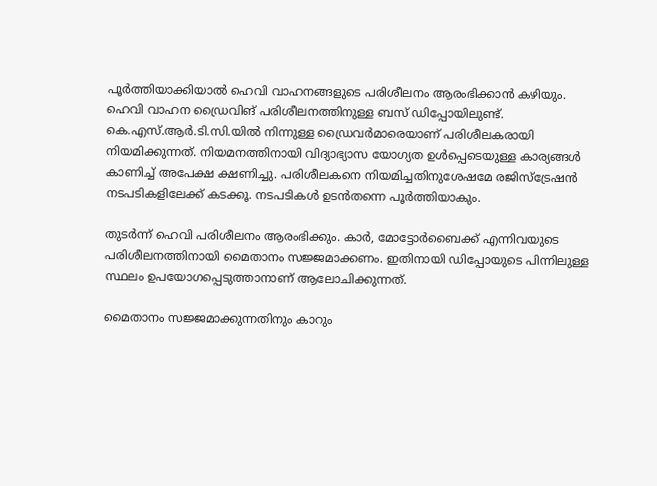പൂർത്തിയാക്കിയാൽ ഹെവി വാഹനങ്ങളുടെ പരിശീലനം ആരംഭിക്കാൻ കഴിയും. ഹെവി വാഹന ഡ്രൈവിങ് പരിശീലനത്തിനുള്ള ബസ് ഡിപ്പോയിലുണ്ട്. കെ.എസ്.ആർ.ടി.സി.യിൽ നിന്നുള്ള ഡ്രൈവർമാരെയാണ് പരിശീലകരായി നിയമിക്കുന്നത്. നിയമനത്തിനായി വിദ്യാഭ്യാസ യോഗ്യത ഉൾപ്പെടെയുള്ള കാര്യങ്ങൾ കാണിച്ച് അപേക്ഷ ക്ഷണിച്ചു. പരിശീലകനെ നിയമിച്ചതിനുശേഷമേ രജിസ്‌ട്രേഷൻ നടപടികളിലേക്ക്‌ കടക്കൂ. നടപടികൾ ഉടൻതന്നെ പൂർത്തിയാകും.

തുടർന്ന് ഹെവി പരിശീലനം ആരംഭിക്കും. കാർ, മോട്ടോർബൈക്ക് എന്നിവയുടെ പരിശീലനത്തിനായി മൈതാനം സജ്ജമാക്കണം. ഇതിനായി ഡിപ്പോയുടെ പിന്നിലുള്ള സ്ഥലം ഉപയോഗപ്പെടുത്താനാണ് ആലോചിക്കുന്നത്.

മൈതാനം സജ്ജമാക്കുന്നതിനും കാറും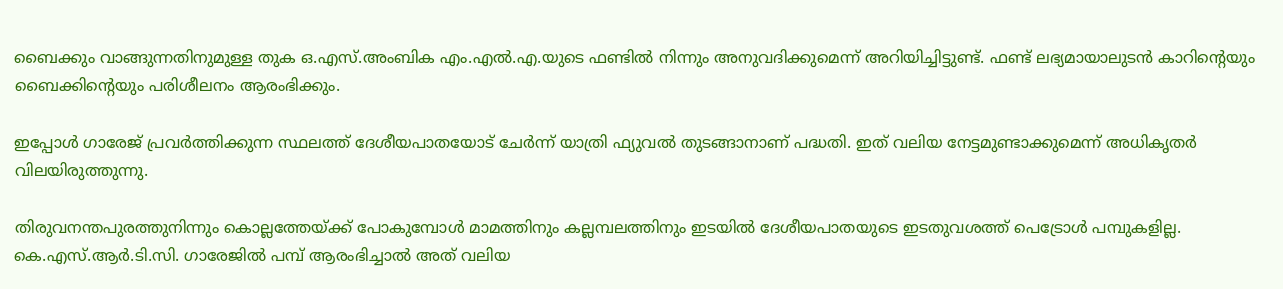ബൈക്കും വാങ്ങുന്നതിനുമുള്ള തുക ഒ.എസ്.അംബിക എം.എൽ.എ.യുടെ ഫണ്ടിൽ നിന്നും അനുവദിക്കുമെന്ന് അറിയിച്ചിട്ടുണ്ട്. ഫണ്ട് ലഭ്യമായാലുടൻ കാറിന്റെയും ബൈക്കിന്റെയും പരിശീലനം ആരംഭിക്കും.

ഇപ്പോൾ ഗാരേജ് പ്രവർത്തിക്കുന്ന സ്ഥലത്ത് ദേശീയപാതയോട് ചേർന്ന് യാത്രി ഫ്യുവൽ തുടങ്ങാനാണ് പദ്ധതി. ഇത് വലിയ നേട്ടമുണ്ടാക്കുമെന്ന് അധികൃതർ വിലയിരുത്തുന്നു.

തിരുവനന്തപുരത്തുനിന്നും കൊല്ലത്തേയ്ക്ക് പോകുമ്പോൾ മാമത്തിനും കല്ലമ്പലത്തിനും ഇടയിൽ ദേശീയപാതയുടെ ഇടതുവശത്ത് പെട്രോൾ പമ്പുകളില്ല. കെ.എസ്.ആർ.ടി.സി. ഗാരേജിൽ പമ്പ് ആരംഭിച്ചാൽ അത് വലിയ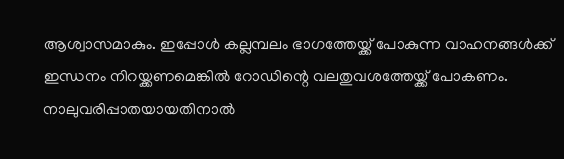ആശ്വാസമാകും. ഇപ്പോൾ കല്ലമ്പലം ഭാഗത്തേയ്ക്ക് പോകുന്ന വാഹനങ്ങൾക്ക് ഇന്ധനം നിറയ്ക്കണമെങ്കിൽ റോഡിന്റെ വലതുവശത്തേയ്ക്ക് പോകണം.
നാലുവരിപ്പാതയായതിനാൽ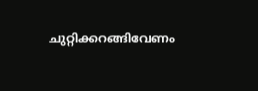ചുറ്റിക്കറങ്ങിവേണം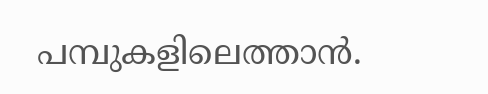പമ്പുകളിലെത്താൻ.